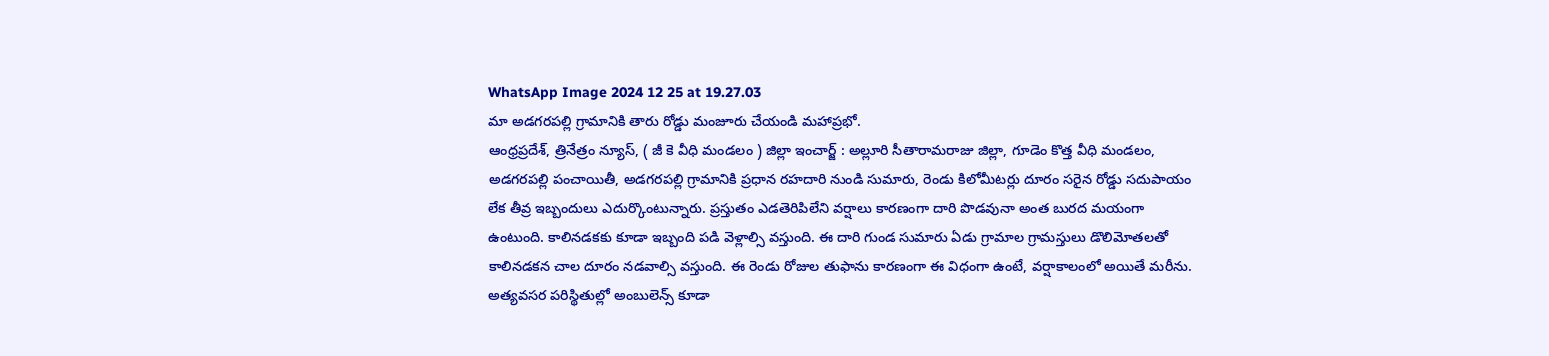WhatsApp Image 2024 12 25 at 19.27.03
మా అడగరపల్లి గ్రామానికి తారు రోడ్డు మంజూరు చేయండి మహాప్రభో.
ఆంధ్రప్రదేశ్, త్రినేత్రం న్యూస్, ( జీ కె వీధి మండలం ) జిల్లా ఇంచార్జ్ : అల్లూరి సీతారామరాజు జిల్లా, గూడెం కొత్త వీధి మండలం, అడగరపల్లి పంచాయితీ, అడగరపల్లి గ్రామానికి ప్రధాన రహదారి నుండి సుమారు, రెండు కిలోమీటర్లు దూరం సరైన రోడ్డు సదుపాయం లేక తీవ్ర ఇబ్బందులు ఎదుర్కొంటున్నారు. ప్రస్తుతం ఎడతెరిపిలేని వర్షాలు కారణంగా దారి పొడవునా అంత బురద మయంగా ఉంటుంది. కాలినడకకు కూడా ఇబ్బంది పడి వెళ్లాల్సి వస్తుంది. ఈ దారి గుండ సుమారు ఏడు గ్రామాల గ్రామస్తులు డొలిమోతలతో కాలినడకన చాల దూరం నడవాల్సి వస్తుంది. ఈ రెండు రోజుల తుఫాను కారణంగా ఈ విధంగా ఉంటే, వర్షాకాలంలో అయితే మరీను. అత్యవసర పరిస్థితుల్లో అంబులెన్స్ కూడా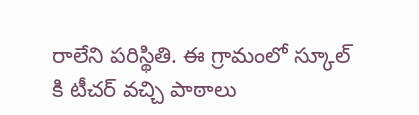రాలేని పరిస్థితి. ఈ గ్రామంలో స్కూల్ కి టీచర్ వచ్చి పాఠాలు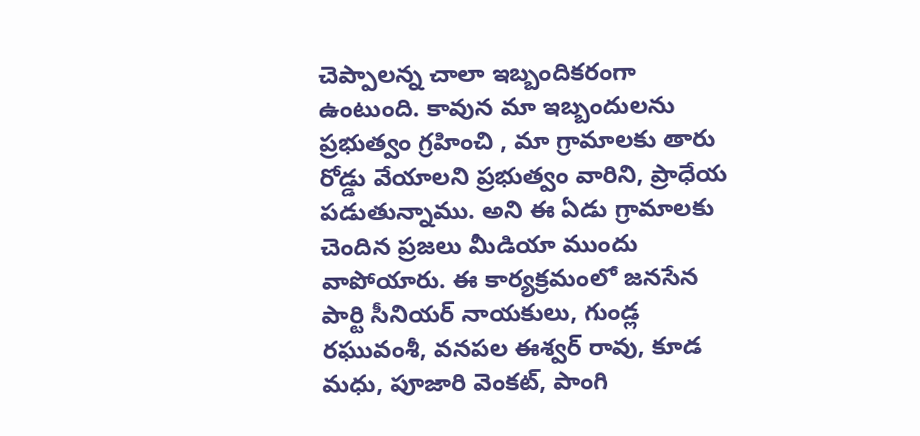చెప్పాలన్న చాలా ఇబ్బందికరంగా ఉంటుంది. కావున మా ఇబ్బందులను ప్రభుత్వం గ్రహించి , మా గ్రామాలకు తారు రోడ్డు వేయాలని ప్రభుత్వం వారిని, ప్రాధేయ పడుతున్నాము. అని ఈ ఏడు గ్రామాలకు చెందిన ప్రజలు మీడియా ముందు వాపోయారు. ఈ కార్యక్రమంలో జనసేన పార్టి సీనియర్ నాయకులు, గుండ్ల రఘువంశీ, వనపల ఈశ్వర్ రావు, కూడ మధు, పూజారి వెంకట్, పాంగి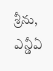శ్రీను, ఎన్డీఏ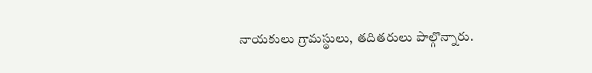నాయకులు గ్రామస్థులు, తదితరులు పాల్గొన్నారు.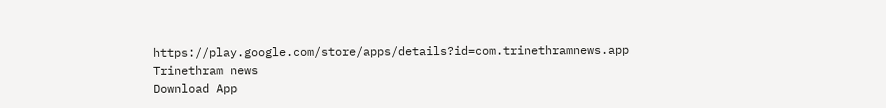https://play.google.com/store/apps/details?id=com.trinethramnews.app
Trinethram news
Download App